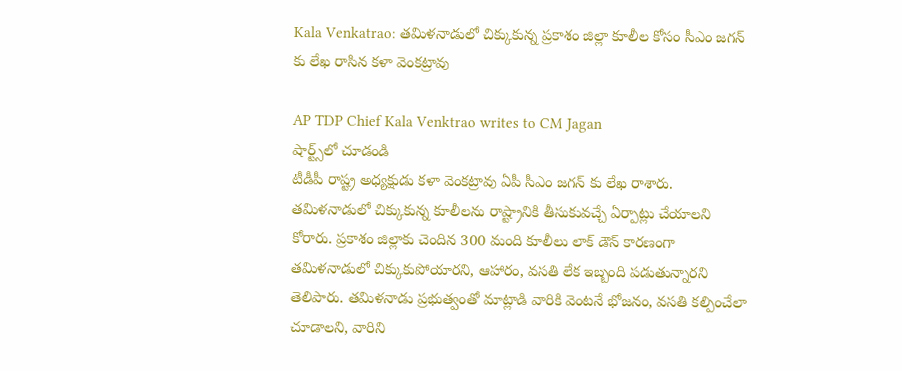Kala Venkatrao: తమిళనాడులో చిక్కుకున్న ప్రకాశం జిల్లా కూలీల కోసం సీఎం జగన్ కు లేఖ రాసిన కళా వెంకట్రావు

AP TDP Chief Kala Venktrao writes to CM Jagan
షార్ట్స్‌లో చూడండి
టీడీపీ రాష్ట్ర అధ్యక్షుడు కళా వెంకట్రావు ఏపీ సీఎం జగన్ కు లేఖ రాశారు. తమిళనాడులో చిక్కుకున్న కూలీలను రాష్ట్రానికి తీసుకువచ్చే ఏర్పాట్లు చేయాలని కోరారు. ప్రకాశం జిల్లాకు చెందిన 300 మంది కూలీలు లాక్ డౌన్ కారణంగా తమిళనాడులో చిక్కుకుపోయారని, ఆహారం, వసతి లేక ఇబ్బంది పడుతున్నారని తెలిపారు. తమిళనాడు ప్రభుత్వంతో మాట్లాడి వారికి వెంటనే భోజనం, వసతి కల్పించేలా చూడాలని, వారిని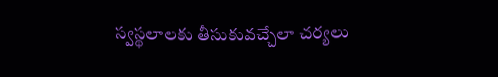స్వస్థలాలకు తీసుకువచ్చేలా చర్యలు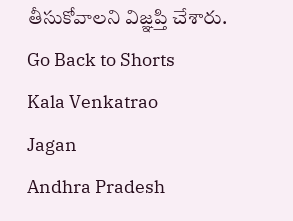తీసుకోవాలని విజ్ఞప్తి చేశారు.
Go Back to Shorts
Kala Venkatrao
Jagan
Andhra Pradesh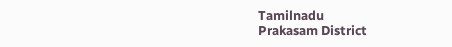Tamilnadu
Prakasam District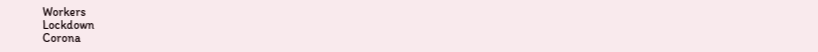Workers
Lockdown
Corona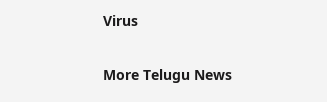Virus

More Telugu News